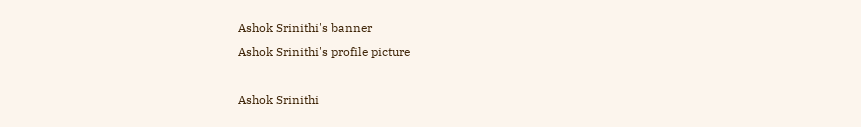Ashok Srinithi's banner
Ashok Srinithi's profile picture

Ashok Srinithi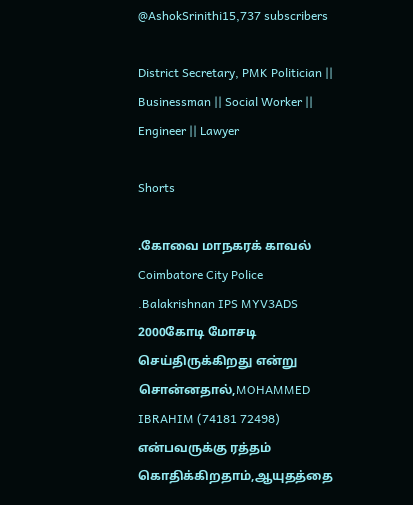@AshokSrinithi15,737 subscribers

District Secretary, PMK Politician || Businessman || Social Worker || Engineer || Lawyer

Shorts

.கோவை மாநகரக் காவல் Coimbatore City Police .Balakrishnan IPS MYV3ADS 2000கோடி மோசடி செய்திருக்கிறது என்று சொன்னதால்,MOHAMMED IBRAHIM (74181 72498) என்பவருக்கு ரத்தம் கொதிக்கிறதாம்,ஆயுதத்தை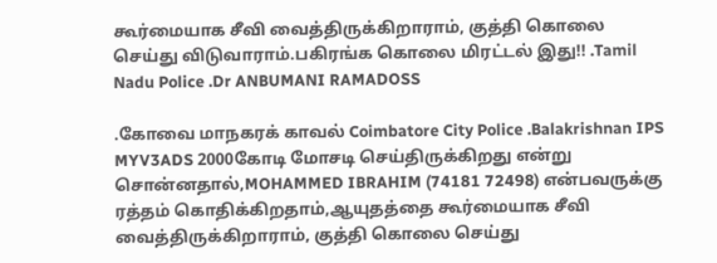கூர்மையாக சீவி வைத்திருக்கிறாராம், குத்தி கொலை செய்து விடுவாராம்.பகிரங்க கொலை மிரட்டல் இது!! .Tamil Nadu Police .Dr ANBUMANI RAMADOSS

.கோவை மாநகரக் காவல் Coimbatore City Police .Balakrishnan IPS MYV3ADS 2000கோடி மோசடி செய்திருக்கிறது என்று சொன்னதால்,MOHAMMED IBRAHIM (74181 72498) என்பவருக்கு ரத்தம் கொதிக்கிறதாம்,ஆயுதத்தை கூர்மையாக சீவி வைத்திருக்கிறாராம், குத்தி கொலை செய்து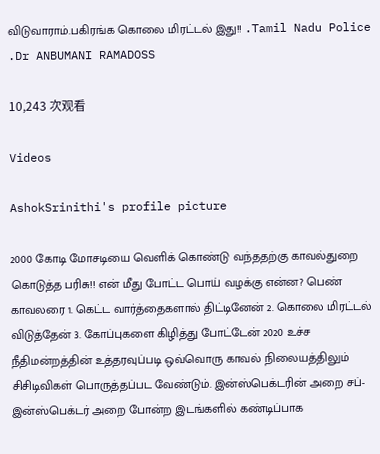விடுவாராம்.பகிரங்க கொலை மிரட்டல் இது!! .Tamil Nadu Police .Dr ANBUMANI RAMADOSS

10,243 次观看

Videos

AshokSrinithi's profile picture

2000 கோடி மோசடியை வெளிக் கொண்டு வந்ததற்கு காவல்துறை கொடுத்த பரிசு!! என் மீது போட்ட பொய் வழக்கு என்ன? பெண் காவலரை 1. கெட்ட வார்த்தைகளால் திட்டினேன் 2. கொலை மிரட்டல் விடுத்தேன் 3. கோப்புகளை கிழித்து போட்டேன் 2020 உச்ச நீதிமன்றத்தின் உத்தரவுப்படி ஒவ்வொரு காவல் நிலையத்திலும் சிசிடிவிகள் பொருத்தப்பட வேண்டும். இன்ஸ்பெக்டரின் அறை சப்-இன்ஸ்பெக்டர் அறை போன்ற இடங்களில் கண்டிப்பாக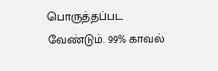பொருத்தப்பட வேண்டும். 99% காவல்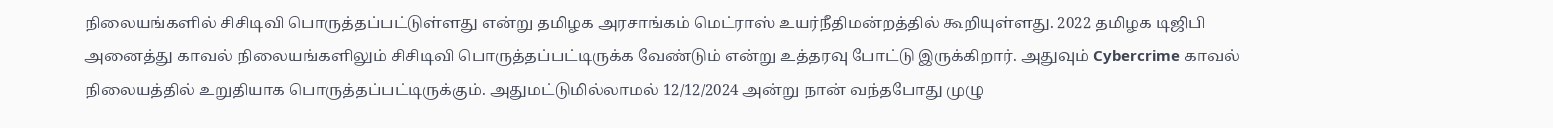நிலையங்களில் சிசிடிவி பொருத்தப்பட்டுள்ளது என்று தமிழக அரசாங்கம் மெட்ராஸ் உயர்நீதிமன்றத்தில் கூறியுள்ளது. 2022 தமிழக டிஜிபி அனைத்து காவல் நிலையங்களிலும் சிசிடிவி பொருத்தப்பட்டிருக்க வேண்டும் என்று உத்தரவு போட்டு இருக்கிறார். அதுவும் Cybercrime காவல் நிலையத்தில் உறுதியாக பொருத்தப்பட்டிருக்கும். அதுமட்டுமில்லாமல் 12/12/2024 அன்று நான் வந்தபோது முழு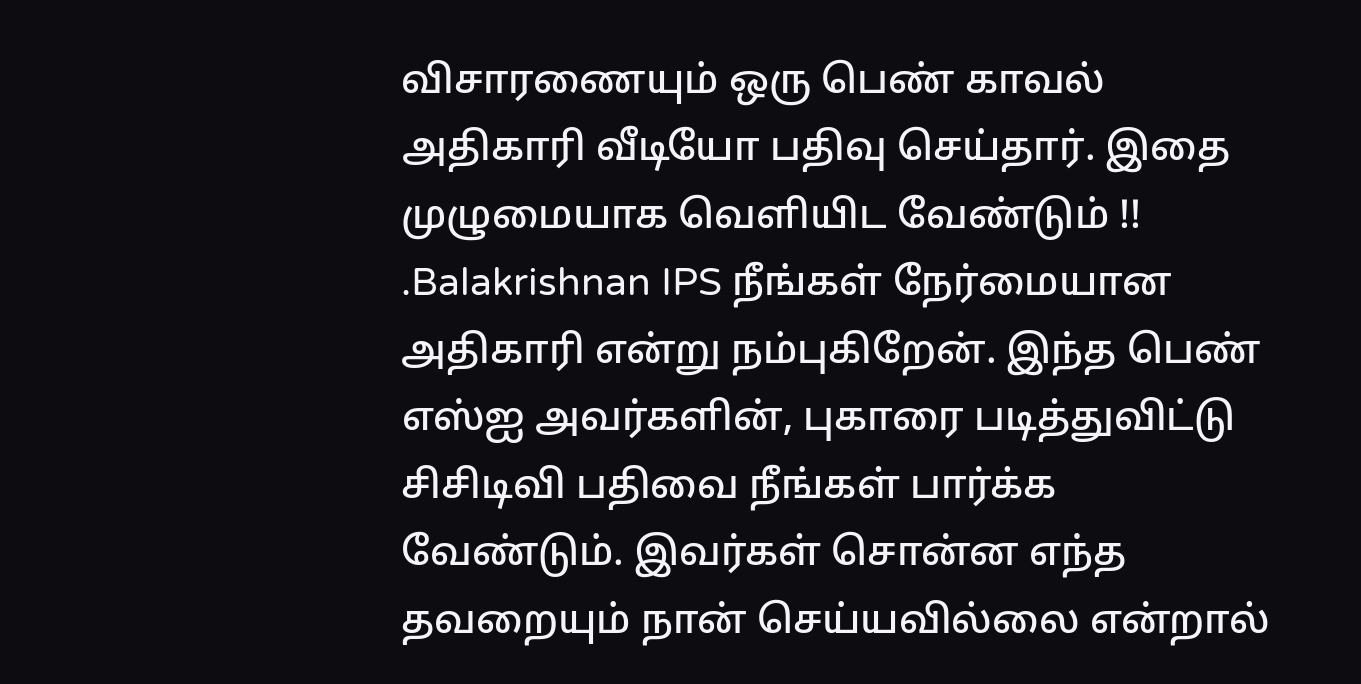விசாரணையும் ஒரு பெண் காவல் அதிகாரி வீடியோ பதிவு செய்தார். இதை முழுமையாக வெளியிட வேண்டும் !! .Balakrishnan IPS நீங்கள் நேர்மையான அதிகாரி என்று நம்புகிறேன். இந்த பெண் எஸ்ஐ அவர்களின், புகாரை படித்துவிட்டு சிசிடிவி பதிவை நீங்கள் பார்க்க வேண்டும். இவர்கள் சொன்ன எந்த தவறையும் நான் செய்யவில்லை என்றால்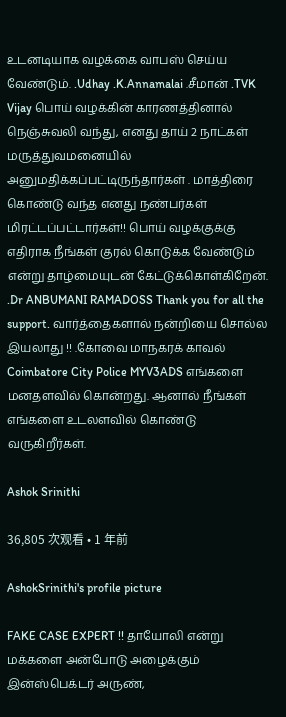உடனடியாக வழக்கை வாபஸ் செய்ய வேண்டும். .Udhay .K.Annamalai .சீமான் .TVK Vijay பொய் வழக்கின் காரணத்தினால் நெஞ்சுவலி வந்து, எனது தாய் 2 நாட்கள் மருத்துவமனையில் அனுமதிக்கப்பட்டிருந்தார்கள் . மாத்திரை கொண்டு வந்த எனது நண்பர்கள் மிரட்டப்பட்டார்கள்!! பொய் வழக்குக்கு எதிராக நீங்கள் குரல் கொடுக்க வேண்டும் என்று தாழ்மையுடன் கேட்டுக்கொள்கிறேன். .Dr ANBUMANI RAMADOSS Thank you for all the support. வார்த்தைகளால் நன்றியை சொல்ல இயலாது !! .கோவை மாநகரக் காவல் Coimbatore City Police MYV3ADS எங்களை மனதளவில் கொன்றது. ஆனால் நீங்கள் எங்களை உடலளவில் கொண்டு வருகிறீர்கள்.

Ashok Srinithi

36,805 次观看 • 1 年前

AshokSrinithi's profile picture

FAKE CASE EXPERT !! தாயோலி என்று மக்களை அன்போடு அழைக்கும் இன்ஸ்பெக்டர் அருண்,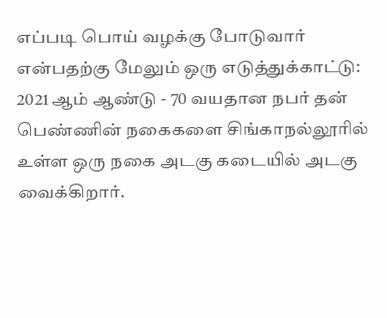எப்படி பொய் வழக்கு போடுவார் என்பதற்கு மேலும் ஒரு எடுத்துக்காட்டு: 2021 ஆம் ஆண்டு - 70 வயதான நபர் தன் பெண்ணின் நகைகளை சிங்காநல்லூரில் உள்ள ஒரு நகை அடகு கடையில் அடகு வைக்கிறார்.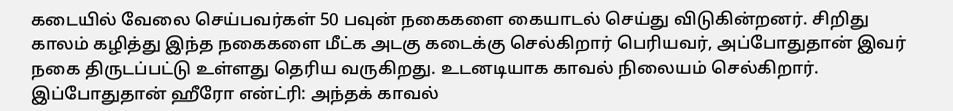கடையில் வேலை செய்பவர்கள் 50 பவுன் நகைகளை கையாடல் செய்து விடுகின்றனர். சிறிது காலம் கழித்து இந்த நகைகளை மீட்க அடகு கடைக்கு செல்கிறார் பெரியவர், அப்போதுதான் இவர் நகை திருடப்பட்டு உள்ளது தெரிய வருகிறது. உடனடியாக காவல் நிலையம் செல்கிறார். இப்போதுதான் ஹீரோ என்ட்ரி: அந்தக் காவல்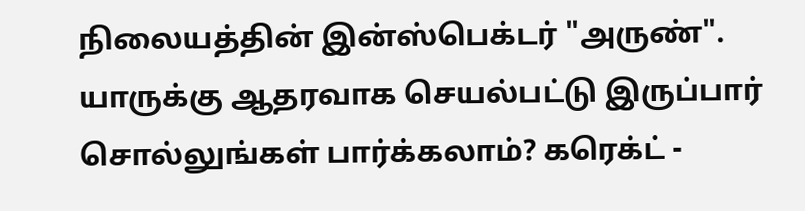நிலையத்தின் இன்ஸ்பெக்டர் "அருண்". யாருக்கு ஆதரவாக செயல்பட்டு இருப்பார் சொல்லுங்கள் பார்க்கலாம்? கரெக்ட் -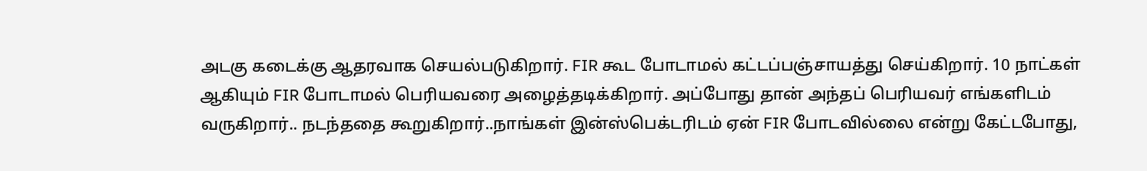அடகு கடைக்கு ஆதரவாக செயல்படுகிறார். FIR கூட போடாமல் கட்டப்பஞ்சாயத்து செய்கிறார். 10 நாட்கள் ஆகியும் FIR போடாமல் பெரியவரை அழைத்தடிக்கிறார். அப்போது தான் அந்தப் பெரியவர் எங்களிடம் வருகிறார்.. நடந்ததை கூறுகிறார்..நாங்கள் இன்ஸ்பெக்டரிடம் ஏன் FIR போடவில்லை என்று கேட்டபோது,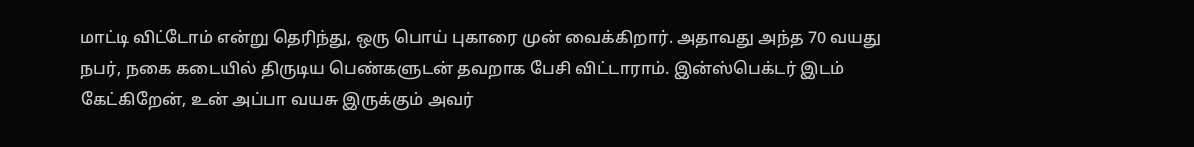மாட்டி விட்டோம் என்று தெரிந்து, ஒரு பொய் புகாரை முன் வைக்கிறார். அதாவது அந்த 70 வயது நபர், நகை கடையில் திருடிய பெண்களுடன் தவறாக பேசி விட்டாராம். இன்ஸ்பெக்டர் இடம் கேட்கிறேன், உன் அப்பா வயசு இருக்கும் அவர்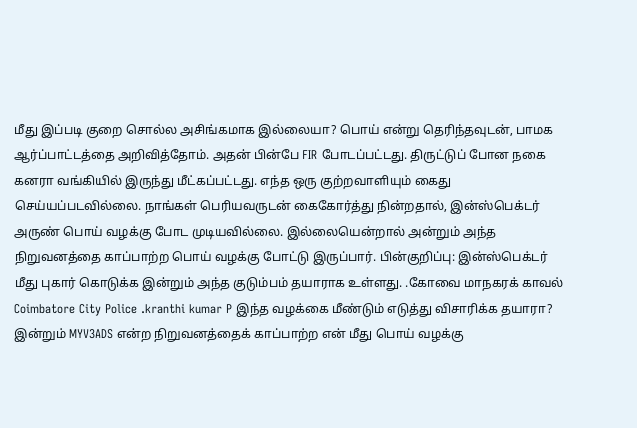மீது இப்படி குறை சொல்ல அசிங்கமாக இல்லையா? பொய் என்று தெரிந்தவுடன், பாமக ஆர்ப்பாட்டத்தை அறிவித்தோம். அதன் பின்பே FIR போடப்பட்டது. திருட்டுப் போன நகை கனரா வங்கியில் இருந்து மீட்கப்பட்டது. எந்த ஒரு குற்றவாளியும் கைது செய்யப்படவில்லை. நாங்கள் பெரியவருடன் கைகோர்த்து நின்றதால், இன்ஸ்பெக்டர் அருண் பொய் வழக்கு போட முடியவில்லை. இல்லையென்றால் அன்றும் அந்த நிறுவனத்தை காப்பாற்ற பொய் வழக்கு போட்டு இருப்பார். பின்குறிப்பு: இன்ஸ்பெக்டர் மீது புகார் கொடுக்க இன்றும் அந்த குடும்பம் தயாராக உள்ளது. .கோவை மாநகரக் காவல் Coimbatore City Police .kranthi kumar P இந்த வழக்கை மீண்டும் எடுத்து விசாரிக்க தயாரா? இன்றும் MYV3ADS என்ற நிறுவனத்தைக் காப்பாற்ற என் மீது பொய் வழக்கு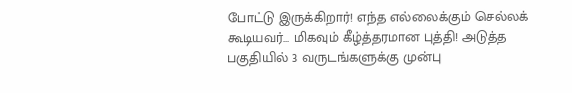போட்டு இருக்கிறார்! எந்த எல்லைக்கும் செல்லக் கூடியவர்... மிகவும் கீழ்த்தரமான புத்தி! அடுத்த பகுதியில் 3 வருடங்களுக்கு முன்பு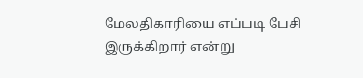மேலதிகாரியை எப்படி பேசி இருக்கிறார் என்று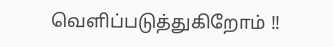வெளிப்படுத்துகிறோம் !!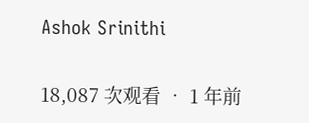Ashok Srinithi

18,087 次观看 • 1 年前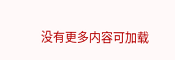没有更多内容可加载